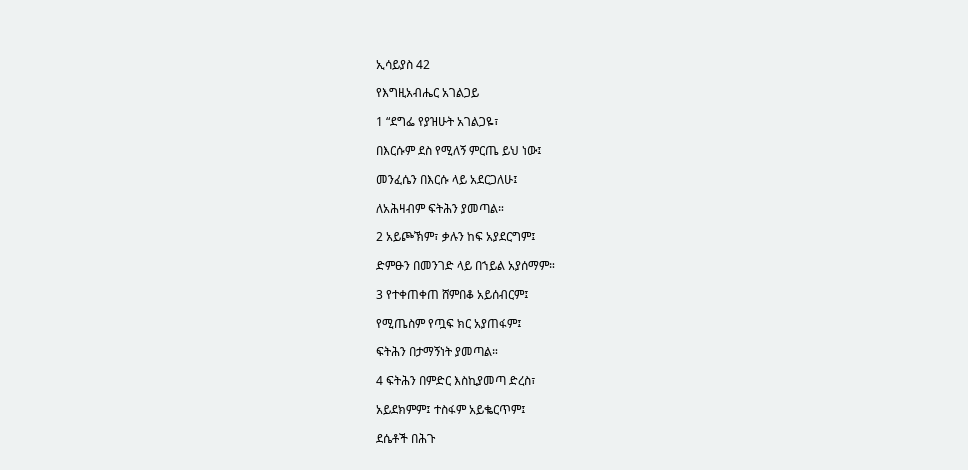ኢሳይያስ 42

የእግዚአብሔር አገልጋይ

1 “ደግፌ የያዝሁት አገልጋዬ፣

በእርሱም ደስ የሚለኝ ምርጤ ይህ ነው፤

መንፈሴን በእርሱ ላይ አደርጋለሁ፤

ለአሕዛብም ፍትሕን ያመጣል።

2 አይጮኽም፣ ቃሉን ከፍ አያደርግም፤

ድምፁን በመንገድ ላይ በኀይል አያሰማም።

3 የተቀጠቀጠ ሸምበቆ አይሰብርም፤

የሚጤስም የጧፍ ክር አያጠፋም፤

ፍትሕን በታማኝነት ያመጣል።

4 ፍትሕን በምድር እስኪያመጣ ድረስ፣

አይደክምም፤ ተስፋም አይቈርጥም፤

ደሴቶች በሕጉ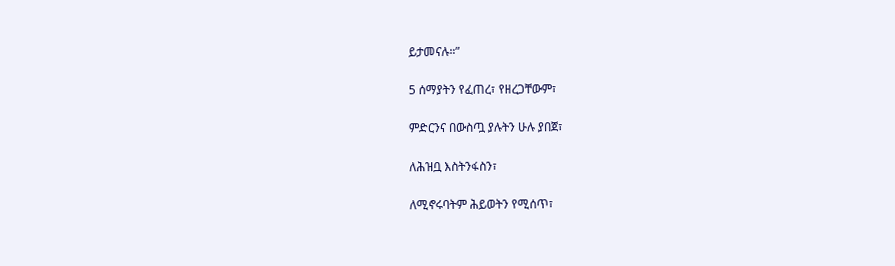ይታመናሉ።”

5 ሰማያትን የፈጠረ፣ የዘረጋቸውም፣

ምድርንና በውስጧ ያሉትን ሁሉ ያበጀ፣

ለሕዝቧ እስትንፋስን፣

ለሚኖሩባትም ሕይወትን የሚሰጥ፣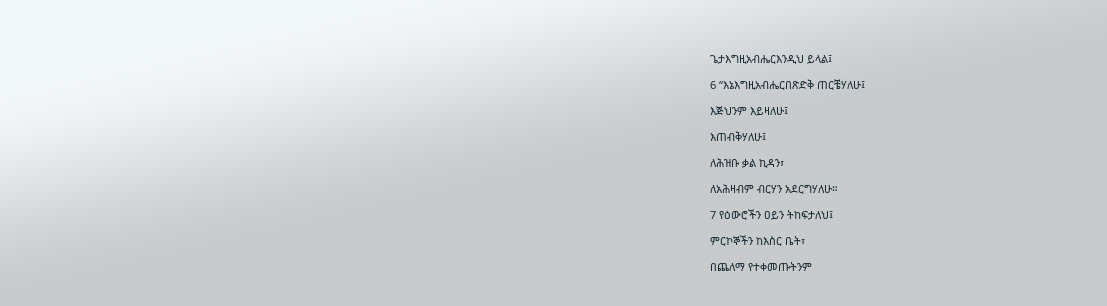ጌታእግዚአብሔርእንዲህ ይላል፤

6 “እኔእግዚአብሔርበጽድቅ ጠርቼሃለሁ፤

እጅህንም እይዛለሁ፤

እጠብቅሃለሁ፤

ለሕዝቡ ቃል ኪዳን፣

ለአሕዛብም ብርሃን አደርግሃለሁ።

7 የዕውሮችን ዐይን ትከፍታለህ፤

ምርኮኞችን ከእስር ቤት፣

በጨለማ የተቀመጡትንም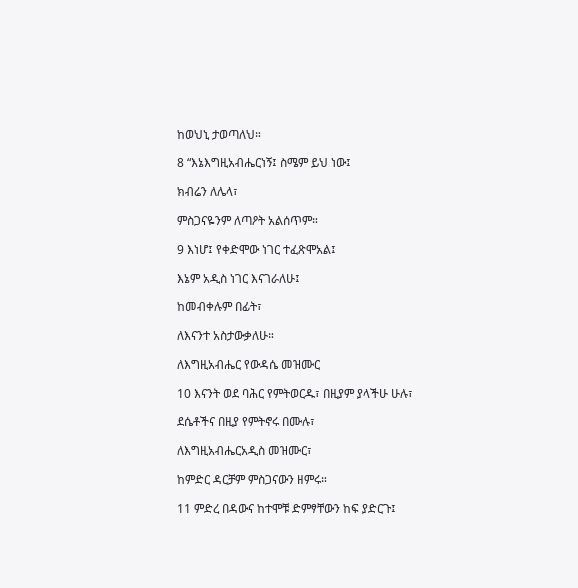ከወህኒ ታወጣለህ።

8 “እኔእግዚአብሔርነኝ፤ ስሜም ይህ ነው፤

ክብሬን ለሌላ፣

ምስጋናዬንም ለጣዖት አልሰጥም።

9 እነሆ፤ የቀድሞው ነገር ተፈጽሞአል፤

እኔም አዲስ ነገር እናገራለሁ፤

ከመብቀሉም በፊት፣

ለእናንተ አስታውቃለሁ።

ለእግዚአብሔር የውዳሴ መዝሙር

10 እናንት ወደ ባሕር የምትወርዱ፣ በዚያም ያላችሁ ሁሉ፣

ደሴቶችና በዚያ የምትኖሩ በሙሉ፣

ለእግዚአብሔርአዲስ መዝሙር፣

ከምድር ዳርቻም ምስጋናውን ዘምሩ።

11 ምድረ በዳውና ከተሞቹ ድምፃቸውን ከፍ ያድርጉ፤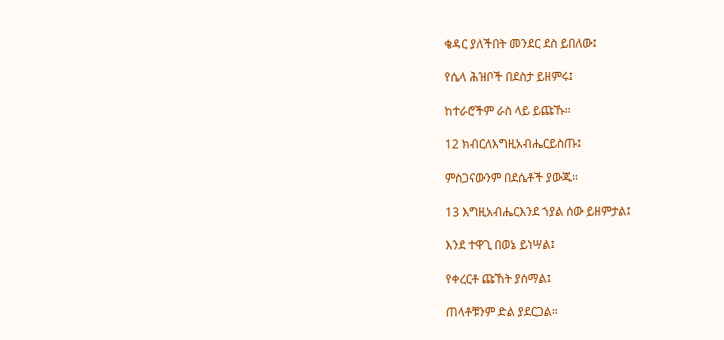ቄዳር ያለችበት መንደር ደስ ይበለው፤

የሴላ ሕዝቦች በደስታ ይዘምሩ፤

ከተራሮችም ራስ ላይ ይጩኹ።

12 ክብርለእግዚአብሔርይስጡ፤

ምስጋናውንም በደሴቶች ያውጁ።

13 እግዚአብሔርእንደ ኀያል ሰው ይዘምታል፤

እንደ ተዋጊ በወኔ ይነሣል፤

የቀረርቶ ጩኸት ያሰማል፤

ጠላቶቹንም ድል ያደርጋል።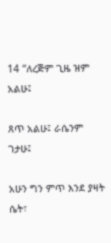14 “ለረጅም ጊዜ ዝም አልሁ፤

ጸጥ አልሁ፤ ራሴንም ገታሁ፤

አሁን ግን ምጥ እንደ ያዛት ሴት፣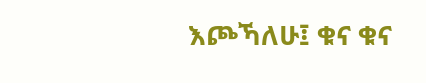እጮኻለሁ፤ ቁና ቁና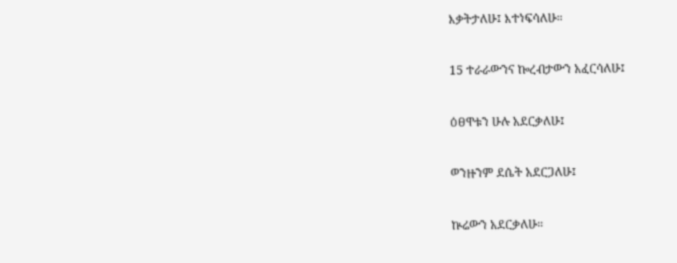እቃትታለሁ፤ እተነፍሳለሁ።

15 ተራራውንና ኰረብታውን አፈርሳለሁ፤

ዕፀዋቱን ሁሉ አደርቃለሁ፤

ወንዙንም ደሴት አደርጋለሁ፤

ኵሬውን አደርቃለሁ።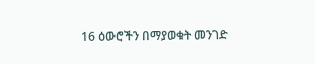16 ዕውሮችን በማያወቁት መንገድ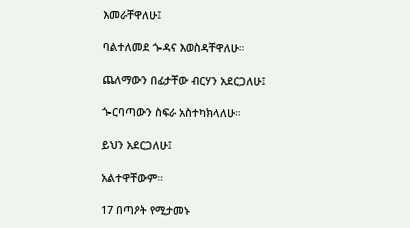እመራቸዋለሁ፤

ባልተለመደ ጐዳና እወስዳቸዋለሁ።

ጨለማውን በፊታቸው ብርሃን አደርጋለሁ፤

ጐርባጣውን ስፍራ አስተካክላለሁ።

ይህን አደርጋለሁ፤

አልተዋቸውም።

17 በጣዖት የሚታመኑ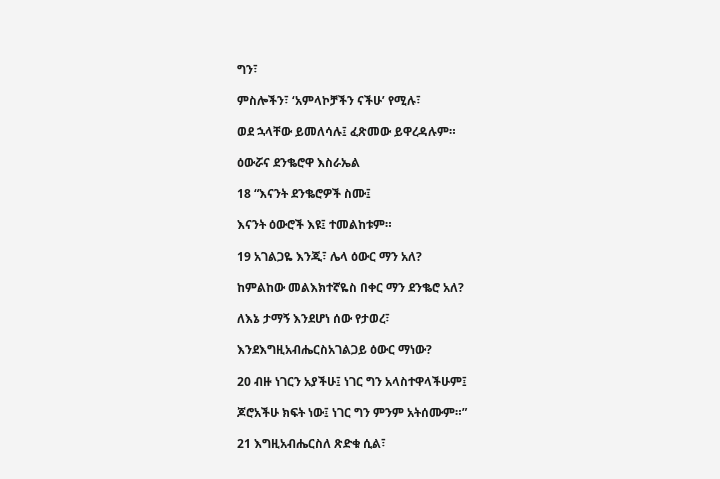ግን፣

ምስሎችን፣ ‘አምላኮቻችን ናችሁ’ የሚሉ፣

ወደ ኋላቸው ይመለሳሉ፤ ፈጽመው ይዋረዳሉም።

ዕውሯና ደንቈሮዋ እስራኤል

18 “እናንት ደንቈሮዎች ስሙ፤

እናንት ዕውሮች እዩ፤ ተመልከቱም።

19 አገልጋዬ እንጂ፣ ሌላ ዕውር ማን አለ?

ከምልከው መልእክተኛዬስ በቀር ማን ደንቈሮ አለ?

ለእኔ ታማኝ እንደሆነ ሰው የታወረ፣

እንደእግዚአብሔርስአገልጋይ ዕውር ማነው?

20 ብዙ ነገርን አያችሁ፤ ነገር ግን አላስተዋላችሁም፤

ጆሮአችሁ ክፍት ነው፤ ነገር ግን ምንም አትሰሙም።”

21 እግዚአብሔርስለ ጽድቁ ሲል፣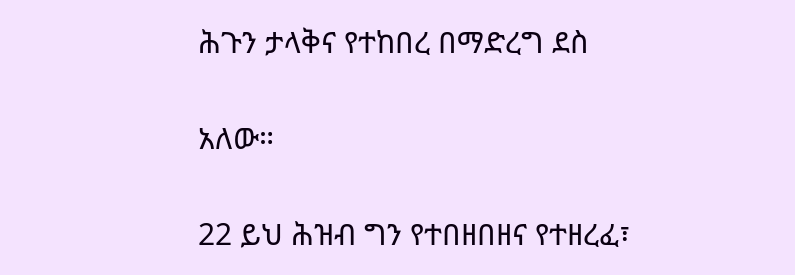ሕጉን ታላቅና የተከበረ በማድረግ ደስ

አለው።

22 ይህ ሕዝብ ግን የተበዘበዘና የተዘረፈ፣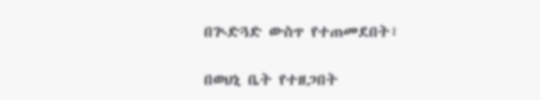በጒድጓድ ውስጥ የተጠመደበት፣

በወህኒ ቤት የተዘጋበት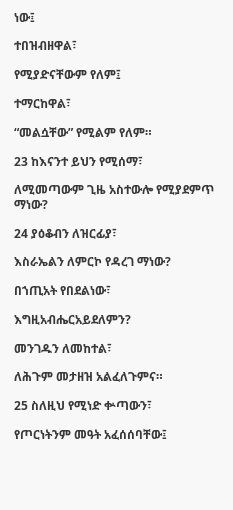ነው፤

ተበዝብዘዋል፣

የሚያድናቸውም የለም፤

ተማርከዋል፣

“መልሷቸው” የሚልም የለም።

23 ከእናንተ ይህን የሚሰማ፣

ለሚመጣውም ጊዜ አስተውሎ የሚያደምጥ ማነው?

24 ያዕቆብን ለዝርፊያ፣

እስራኤልን ለምርኮ የዳረገ ማነው?

በኀጢአት የበደልነው፣

እግዚአብሔርአይደለምን?

መንገዱን ለመከተል፣

ለሕጉም መታዘዝ አልፈለጉምና።

25 ስለዚህ የሚነድ ቍጣውን፣

የጦርነትንም መዓት አፈሰሰባቸው፤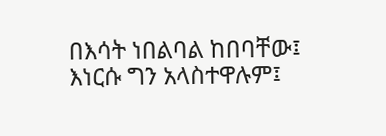በእሳት ነበልባል ከበባቸው፤ እነርሱ ግን አላስተዋሉም፤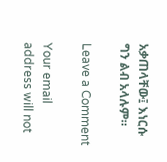አቃጠላቸው፤ እነርሱ ግን ልብ አላሉም።

Leave a Comment

Your email address will not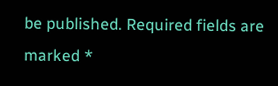be published. Required fields are marked *